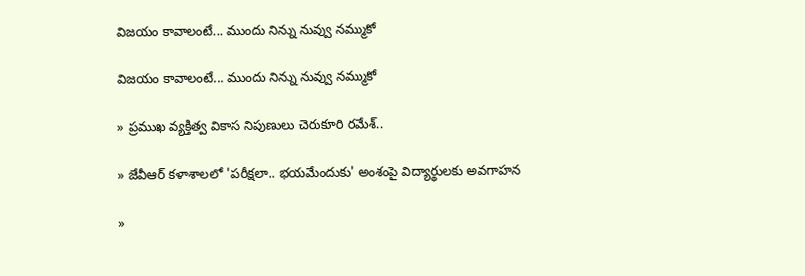విజయం కావాలంటే... ముందు నిన్ను నువ్వు నమ్ముకో

విజయం కావాలంటే... ముందు నిన్ను నువ్వు నమ్ముకో

» ప్రముఖ వ్యక్తిత్వ వికాస నిపుణులు చెరుకూరి రమేశ్..

» జేవీఆర్ కళాశాలలో 'పరీక్షలా.. భయమేందుకు' అంశంపై విద్యార్థులకు అవగాహన

»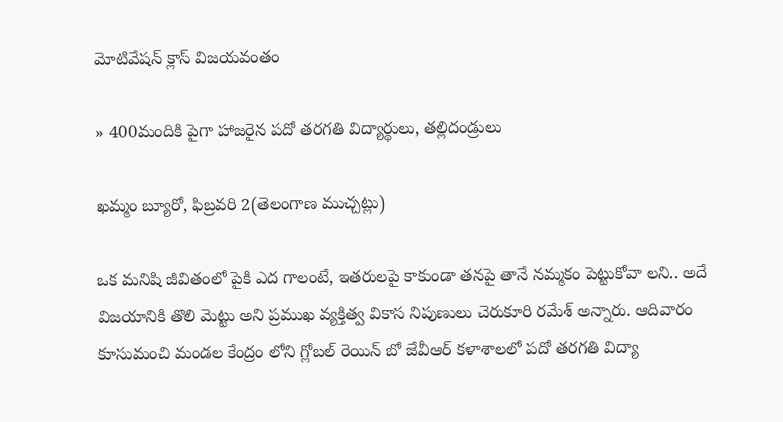మోటివేషన్ క్లాస్ విజయవంతం

» 400మందికి పైగా హాజరైన పదో తరగతి విద్యార్థులు, తల్లిదండ్రులు

ఖమ్మం బ్యూరో, ఫిబ్రవరి 2(తెలంగాణ ముచ్చట్లు)

ఒక మనిషి జీవితంలో పైకి ఎద గాలంటే, ఇతరులపై కాకుండా తనపై తానే నమ్మకం పెట్టుకోవా లని.. అదే విజయానికి తొలి మెట్టు అని ప్రముఖ వ్యక్తిత్వ వికాస నిపుణులు చెరుకూరి రమేశ్ అన్నారు. ఆదివారం కూసుమంచి మండల కేంద్రం లోని గ్లోబల్ రెయిన్ బో జేవీఆర్ కళాశాలలో పదో తరగతి విద్యా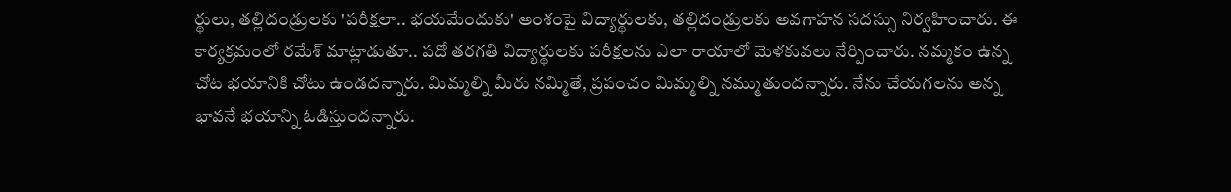ర్థులు, తల్లిదండ్రులకు 'పరీక్షలా.. భయమేందుకు' అంశంపై విద్యార్థులకు, తల్లిదండ్రులకు అవగాహన సదస్సు నిర్వహించారు. ఈ కార్యక్రమంలో రమేశ్ మాట్లాడుతూ.. పదో తరగతి విద్యార్థులకు పరీక్షలను ఎలా రాయాలో మెళకువలు నేర్పించారు. నమ్మకం ఉన్న చోట భయానికి చోటు ఉండదన్నారు. మిమ్మల్ని మీరు నమ్మితే, ప్రపంచం మిమ్మల్ని నమ్ముతుందన్నారు. నేను చేయగలను అన్న భావనే భయాన్ని ఓడిస్తుందన్నారు.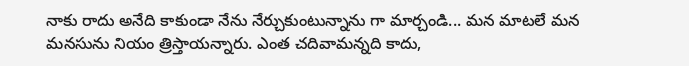నాకు రాదు అనేది కాకుండా నేను నేర్చుకుంటున్నాను గా మార్చండి... మన మాటలే మన మనసును నియం త్రిస్తాయన్నారు. ఎంత చదివామన్నది కాదు,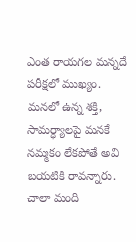ఎంత రాయగల మన్నదే పరీక్షలో ముఖ్యం. మనలో ఉన్న శక్తి, సామర్ధ్యాలపై మనకే నమ్మకం లేకపోతే అవి బయటికి రావన్నారు. చాలా మంది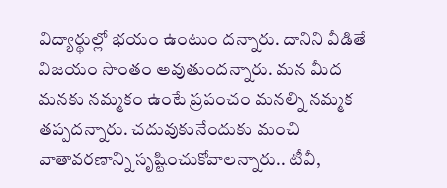విద్యార్థుల్లో భయం ఉంటుం దన్నారు. దానిని వీడితే విజయం సొంతం అవుతుందన్నారు. మన మీద మనకు నమ్మకం ఉంటే ప్రపంచం మనల్ని నమ్మక తప్పదన్నారు. చదువుకునేందుకు మంచి వాతావరణాన్ని సృష్టించుకోవాలన్నారు.. టీవీ,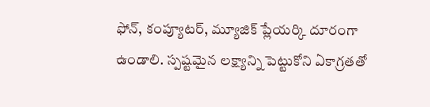ఫోన్, కంప్యూటర్, మ్యూజిక్ ప్లేయర్కి దూరంగా ఉండాలి. స్పష్టమైన లక్ష్యాన్ని పెట్టుకోని ఏకాగ్రతతో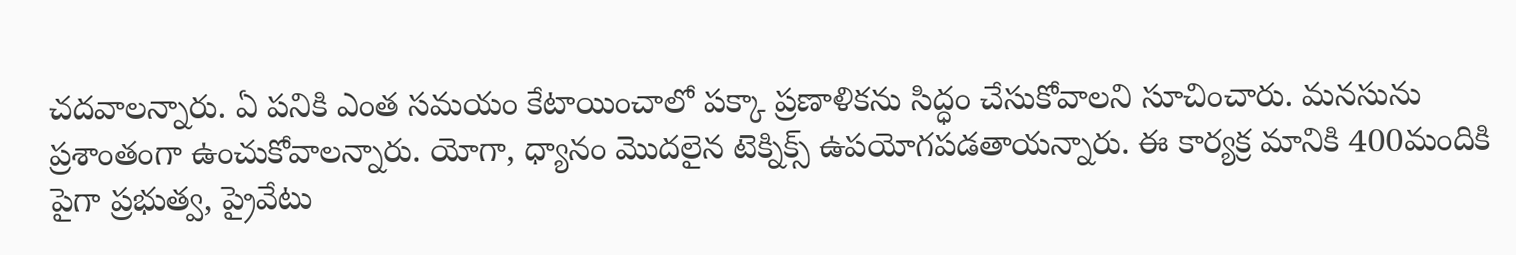చదవాలన్నారు. ఏ పనికి ఎంత సమయం కేటాయించాలో పక్కా ప్రణాళికను సిద్ధం చేసుకోవాలని సూచించారు. మనసును ప్రశాంతంగా ఉంచుకోవాలన్నారు. యోగా, ధ్యానం మొదలైన టెక్నిక్స్ ఉపయోగపడతాయన్నారు. ఈ కార్యక్ర మానికి 400మందికి పైగా ప్రభుత్వ, ప్రైవేటు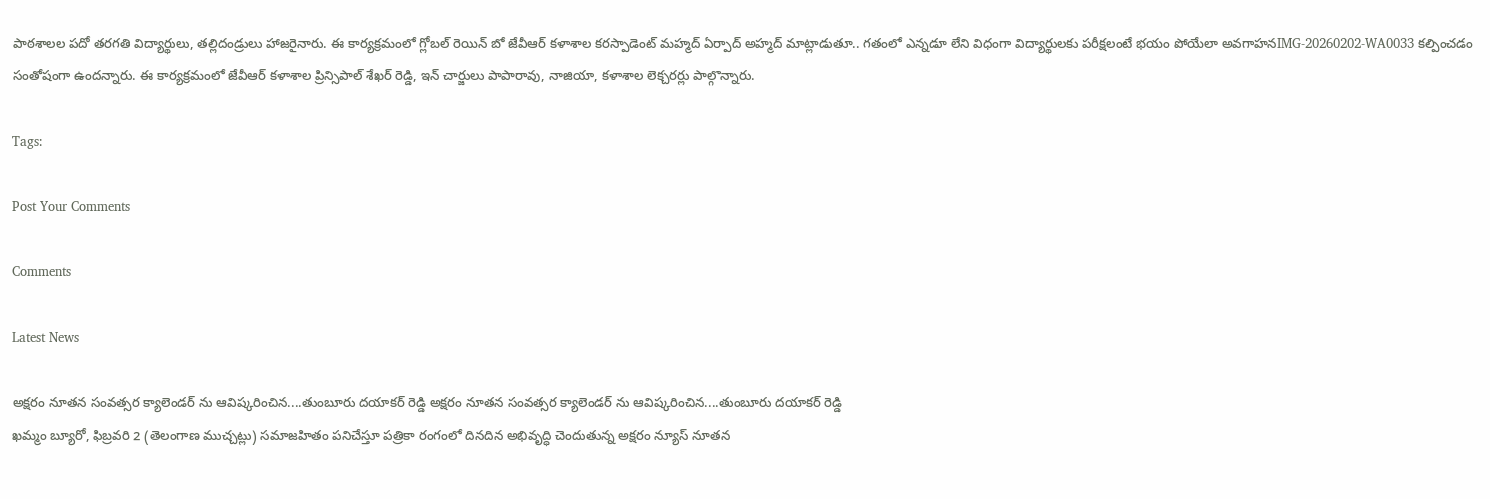పాఠశాలల పదో తరగతి విద్యార్థులు, తల్లిదండ్రులు హాజరైనారు. ఈ కార్యక్రమంలో గ్లోబల్ రెయిన్ బో జేవీఆర్ కళాశాల కరస్పాడెంట్ మహ్మద్ ఏర్పాద్ అహ్మద్ మాట్లాడుతూ.. గతంలో ఎన్నడూ లేని విధంగా విద్యార్థులకు పరీక్షలంటే భయం పోయేలా అవగాహనIMG-20260202-WA0033 కల్పించడం సంతోషంగా ఉందన్నారు. ఈ కార్యక్రమంలో జేవీఆర్ కళాశాల ప్రిన్సిపాల్ శేఖర్ రెడ్డి, ఇన్ చార్జులు పాపారావు, నాజియా, కళాశాల లెక్చరర్లు పాల్గొన్నారు.

Tags:

Post Your Comments

Comments

Latest News

అక్షరం నూతన సంవత్సర క్యాలెండర్ ను ఆవిష్కరించిన....తుంబూరు దయాకర్ రెడ్డి అక్షరం నూతన సంవత్సర క్యాలెండర్ ను ఆవిష్కరించిన....తుంబూరు దయాకర్ రెడ్డి
ఖమ్మం బ్యూరో, ఫిబ్రవరి 2 (తెలంగాణ ముచ్చట్లు) సమాజహితం పనిచేస్తూ పత్రికా రంగంలో దినదిన అభివృద్ధి చెందుతున్న అక్షరం న్యూస్ నూతన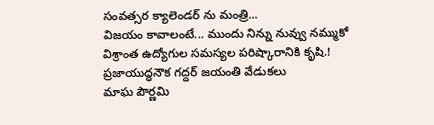సంవత్సర క్యాలెండర్ ను మంత్రి...
విజయం కావాలంటే... ముందు నిన్ను నువ్వు నమ్ముకో
విశ్రాంత ఉద్యోగుల సమస్యల పరిష్కారానికి కృషి.!
ప్రజాయుద్ధనౌక గద్దర్ జయంతి వేడుకలు
మాఘ పౌర్ణమి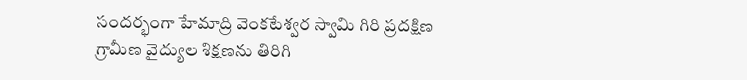సందర్భంగా హేమాద్రి వెంకటేశ్వర స్వామి గిరి ప్రదక్షిణ
గ్రామీణ వైద్యుల శిక్షణను తిరిగి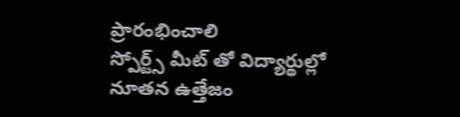ప్రారంభించాలి
స్పోర్ట్స్ మీట్ తో విద్యార్థుల్లో నూతన ఉత్తేజం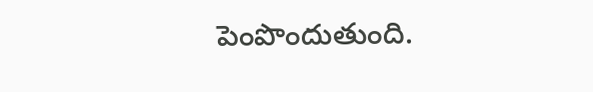పెంపొందుతుంది.